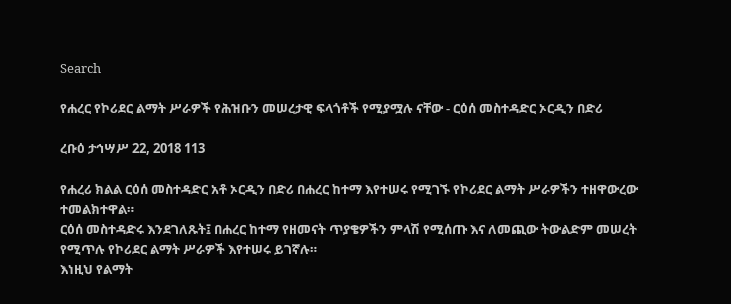Search

የሐረር የኮሪደር ልማት ሥራዎች የሕዝቡን መሠረታዊ ፍላጎቶች የሚያሟሉ ናቸው - ርዕሰ መስተዳድር ኦርዲን በድሪ

ረቡዕ ታኅሣሥ 22, 2018 113

የሐረሪ ክልል ርዕሰ መስተዳድር አቶ ኦርዲን በድሪ በሐረር ከተማ እየተሠሩ የሚገኙ የኮሪደር ልማት ሥራዎችን ተዘዋውረው ተመልክተዋል።
ርዕሰ መስተዳድሩ እንደገለጹት፤ በሐረር ከተማ የዘመናት ጥያቄዎችን ምላሽ የሚሰጡ እና ለመጪው ትውልድም መሠረት የሚጥሉ የኮሪደር ልማት ሥራዎች እየተሠሩ ይገኛሉ።
እነዚህ የልማት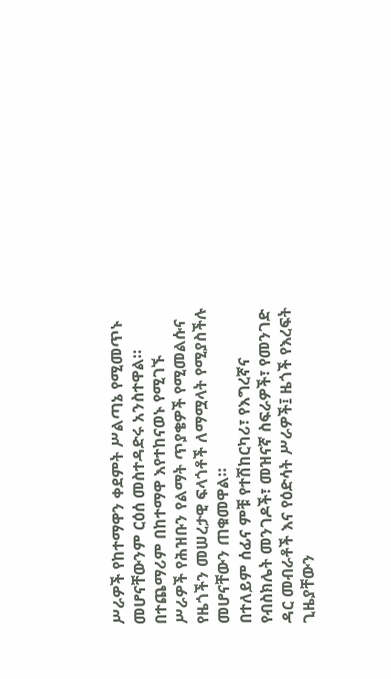ሥራዎች የከተማዋን ቀደምት ሥልጣኔ የሚመጥኑ መሆናቸውንም ርዕሰ መስተዳድሩ አንስተዋል።
በተጨማሪም በከተማዋ እየተከናወኑ የሚገኙ ሥራዎች የሕዝቡን የልማት ጥያቄዎች የሚመልሱና የዜጎችን መሠረታዊ ፍላጎቶች ለማሟላት የሚያስችሉ መሆናቸውን ጠቁመዋል።
በተለይም ሰፊና ምቹ የተሽከርካሪ፣ የእግረኛና የብስክሌት መንገዶች፣ መዝናኛ ስፍራዎች፣ የመንገድ ዳር መብራቶች እና የዕድሳት ሥራዎች፤ ዜጎች የእረፍት ጊዜያቸውን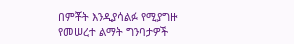በምቾት እንዲያሳልፉ የሚያግዙ የመሠረተ ልማት ግንባታዎች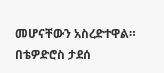መሆናቸውን አስረድተዋል።
በቴዎድሮስ ታደሰ